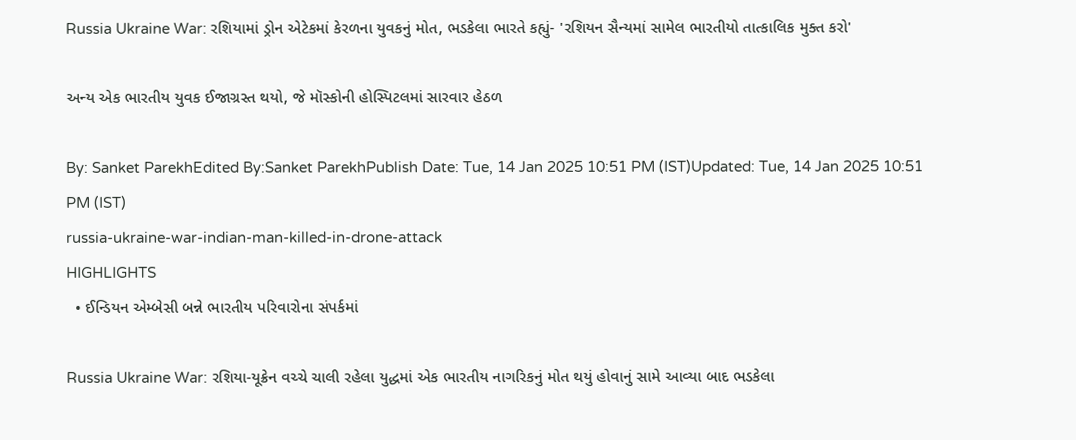Russia Ukraine War: રશિયામાં ડ્રોન એટેકમાં કેરળના યુવકનું મોત, ભડકેલા ભારતે કહ્યું- 'રશિયન સૈન્યમાં સામેલ ભારતીયો તાત્કાલિક મુક્ત કરો'

અન્ય એક ભારતીય યુવક ઈજાગ્રસ્ત થયો, જે મૉસ્કોની હોસ્પિટલમાં સારવાર હેઠળ

By: Sanket ParekhEdited By:Sanket ParekhPublish Date: Tue, 14 Jan 2025 10:51 PM (IST)Updated: Tue, 14 Jan 2025 10:51 PM (IST)
russia-ukraine-war-indian-man-killed-in-drone-attack
HIGHLIGHTS
  • ઈન્ડિયન એમ્બેસી બન્ને ભારતીય પરિવારોના સંપર્કમાં

Russia Ukraine War: રશિયા-યૂક્રેન વચ્ચે ચાલી રહેલા યુદ્ધમાં એક ભારતીય નાગરિકનું મોત થયું હોવાનું સામે આવ્યા બાદ ભડકેલા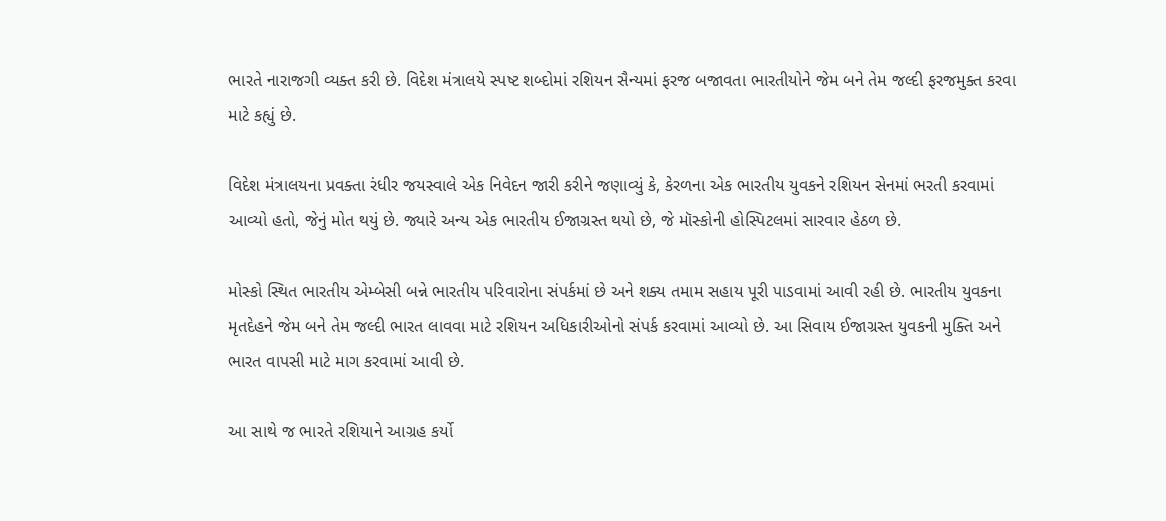ભારતે નારાજગી વ્યક્ત કરી છે. વિદેશ મંત્રાલયે સ્પષ્ટ શબ્દોમાં રશિયન સૈન્યમાં ફરજ બજાવતા ભારતીયોને જેમ બને તેમ જલ્દી ફરજમુક્ત કરવા માટે કહ્યું છે.

વિદેશ મંત્રાલયના પ્રવક્તા રંધીર જયસ્વાલે એક નિવેદન જારી કરીને જણાવ્યું કે, કેરળના એક ભારતીય યુવકને રશિયન સેનમાં ભરતી કરવામાં આવ્યો હતો, જેનું મોત થયું છે. જ્યારે અન્ય એક ભારતીય ઈજાગ્રસ્ત થયો છે, જે મૉસ્કોની હોસ્પિટલમાં સારવાર હેઠળ છે.

મોસ્કો સ્થિત ભારતીય એમ્બેસી બન્ને ભારતીય પરિવારોના સંપર્કમાં છે અને શક્ય તમામ સહાય પૂરી પાડવામાં આવી રહી છે. ભારતીય યુવકના મૃતદેહને જેમ બને તેમ જલ્દી ભારત લાવવા માટે રશિયન અધિકારીઓનો સંપર્ક કરવામાં આવ્યો છે. આ સિવાય ઈજાગ્રસ્ત યુવકની મુક્તિ અને ભારત વાપસી માટે માગ કરવામાં આવી છે.

આ સાથે જ ભારતે રશિયાને આગ્રહ કર્યો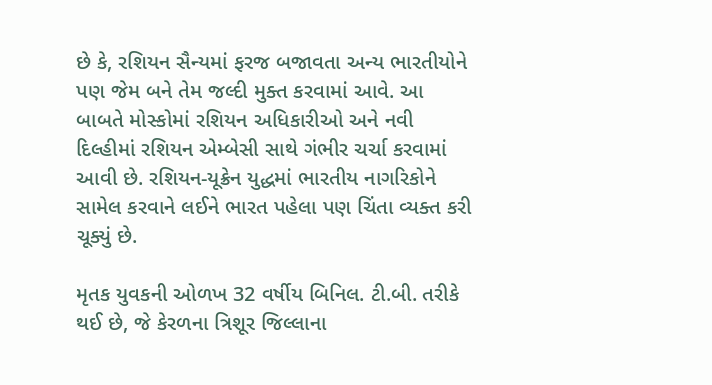છે કે, રશિયન સૈન્યમાં ફરજ બજાવતા અન્ય ભારતીયોને પણ જેમ બને તેમ જલ્દી મુક્ત કરવામાં આવે. આ બાબતે મોસ્કોમાં રશિયન અધિકારીઓ અને નવી દિલ્હીમાં રશિયન એમ્બેસી સાથે ગંભીર ચર્ચા કરવામાં આવી છે. રશિયન-યૂક્રેન યુદ્ધમાં ભારતીય નાગરિકોને સામેલ કરવાને લઈને ભારત પહેલા પણ ચિંતા વ્યક્ત કરી ચૂક્યું છે.

મૃતક યુવકની ઓળખ 32 વર્ષીય બિનિલ. ટી.બી. તરીકે થઈ છે, જે કેરળના ત્રિશૂર જિલ્લાના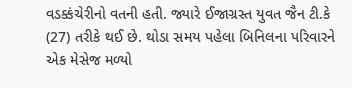વડક્કંચેરીનો વતની હતી. જ્યારે ઈજાગ્રસ્ત યુવત જૈન ટી.કે (27) તરીકે થઈ છે. થોડા સમય પહેલા બિનિલના પરિવારને એક મેસેજ મળ્યો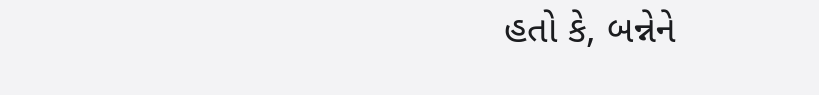હતો કે, બન્નેને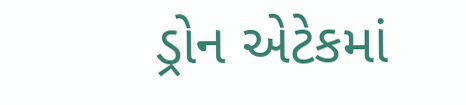ડ્રોન એટેકમાં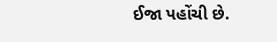ઈજા પહોંચી છે.